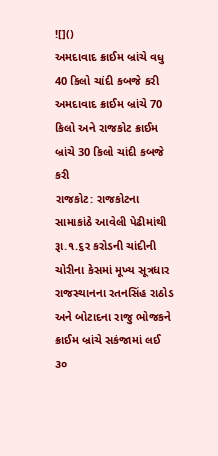![]()
અમદાવાદ ક્રાઈમ બ્રાંચે વધુ 40 કિલો ચાંદી કબજે કરી
અમદાવાદ ક્રાઈમ બ્રાંચે 70 કિલો અને રાજકોટ ક્રાઈમ બ્રાંચે 30 કિલો ચાંદી કબજે કરી
રાજકોટ: રાજકોટના સામાકાંઠે આવેલી પેઢીમાંથી રૂા.૧.૬ર કરોડની ચાંદીની ચોરીના કેસમાં મૂખ્ય સૂત્રધાર રાજસ્થાનના રતનસિંહ રાઠોડ અને બોટાદના રાજુ ભોજકને ક્રાઈમ બ્રાંચે સકંજામાં લઈ ૩૦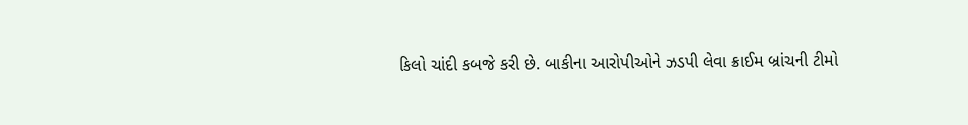કિલો ચાંદી કબજે કરી છે. બાકીના આરોપીઓને ઝડપી લેવા ક્રાઈમ બ્રાંચની ટીમો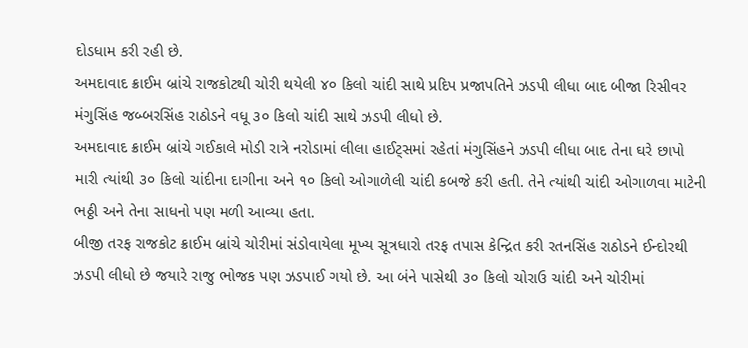દોડધામ કરી રહી છે.
અમદાવાદ ક્રાઈમ બ્રાંચે રાજકોટથી ચોરી થયેલી ૪૦ કિલો ચાંદી સાથે પ્રદિપ પ્રજાપતિને ઝડપી લીધા બાદ બીજા રિસીવર મંગુસિંહ જબ્બરસિંહ રાઠોડને વધૂ ૩૦ કિલો ચાંદી સાથે ઝડપી લીધો છે.
અમદાવાદ ક્રાઈમ બ્રાંચે ગઈકાલે મોડી રાત્રે નરોડામાં લીલા હાઈટ્સમાં રહેતાં મંગુસિંહને ઝડપી લીધા બાદ તેના ઘરે છાપો મારી ત્યાંથી ૩૦ કિલો ચાંદીના દાગીના અને ૧૦ કિલો ઓગાળેલી ચાંદી કબજે કરી હતી. તેને ત્યાંથી ચાંદી ઓગાળવા માટેની ભઠ્ઠી અને તેના સાધનો પણ મળી આવ્યા હતા.
બીજી તરફ રાજકોટ ક્રાઈમ બ્રાંચે ચોરીમાં સંડોવાયેલા મૂખ્ય સૂત્રધારો તરફ તપાસ કેન્દ્રિત કરી રતનસિંહ રાઠોડને ઈન્દોરથી ઝડપી લીધો છે જયારે રાજુ ભોજક પણ ઝડપાઈ ગયો છે. આ બંને પાસેથી ૩૦ કિલો ચોરાઉ ચાંદી અને ચોરીમાં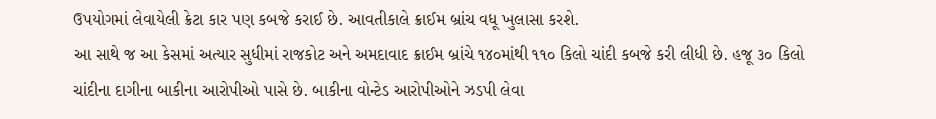ઉપયોગમાં લેવાયેલી ક્રેટા કાર પણ કબજે કરાઈ છે. આવતીકાલે ક્રાઈમ બ્રાંચ વધૂ ખુલાસા કરશે.
આ સાથે જ આ કેસમાં અત્યાર સુધીમાં રાજકોટ અને અમદાવાદ ક્રાઈમ બ્રાંચે ૧૪૦માંથી ૧૧૦ કિલો ચાંદી કબજે કરી લીધી છે. હજૂ ૩૦ કિલો ચાંદીના દાગીના બાકીના આરોપીઓ પાસે છે. બાકીના વોન્ટેડ આરોપીઓને ઝડપી લેવા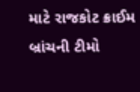માટે રાજકોટ ક્રાઈમ બ્રાંચની ટીમો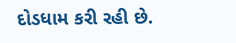દોડધામ કરી રહી છે.